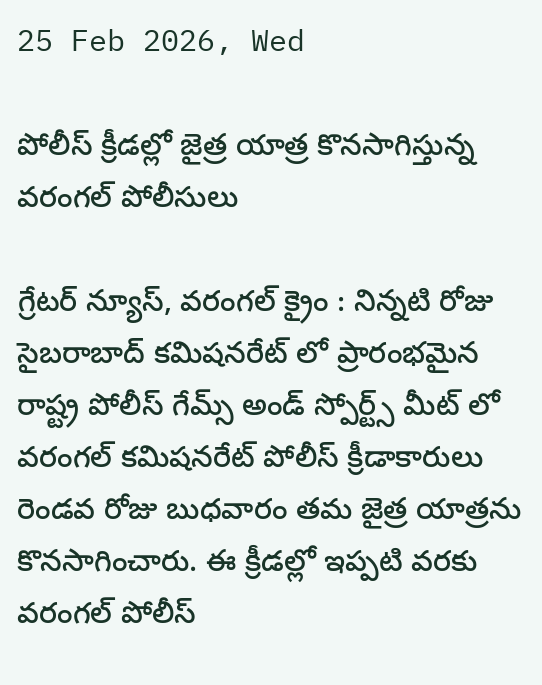25 Feb 2026, Wed

పోలీస్ క్రీడల్లో జైత్ర యాత్ర కొనసాగిస్తున్న వరంగల్ పోలీసులు

గ్రేటర్ న్యూస్, వరంగల్ క్రైం : నిన్నటి రోజు సైబరాబాద్ కమిషనరేట్ లో ప్రారంభమైన రాష్ట్ర పోలీస్ గేమ్స్ అండ్ స్పోర్ట్స్ మీట్ లో వరంగల్ కమిషనరేట్ పోలీస్ క్రీడాకారులు రెండవ రోజు బుధవారం తమ జైత్ర యాత్రను కొనసాగించారు. ఈ క్రీడల్లో ఇప్పటి వరకు వరంగల్ పోలీస్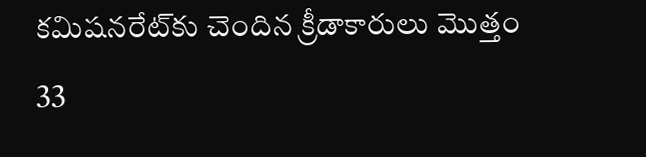కమిషనరేట్‌కు చెందిన క్రీడాకారులు మొత్తం 33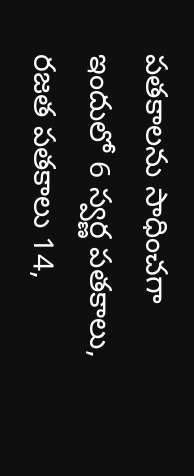పతకాలను సాధించగా ఇందులో 6 స్వర్ణ పతకాలు, రజత పతకాలు 14,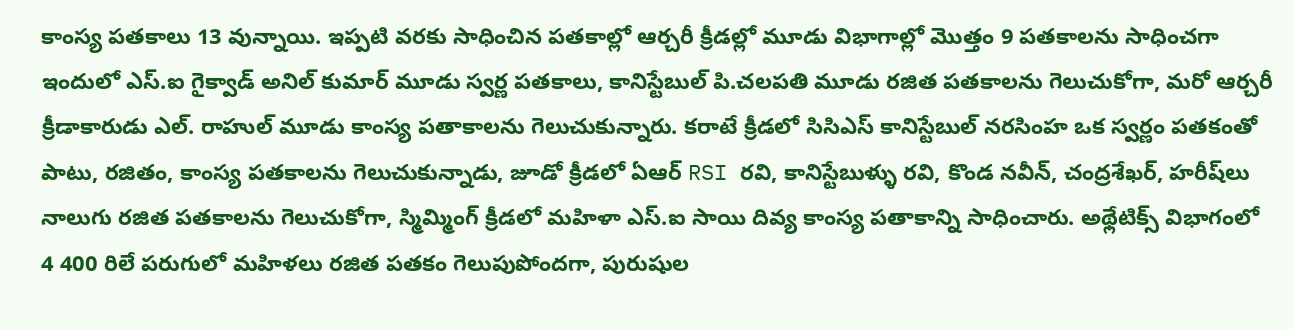కాంస్య పతకాలు 13 వున్నాయి. ఇప్పటి వరకు సాధించిన పతకాల్లో ఆర్చరీ క్రీడల్లో మూడు విభాగాల్లో మొత్తం 9 పతకాలను సాధించగా ఇందులో ఎస్.ఐ గైక్వాడ్ అనిల్ కుమార్ మూడు స్వర్ణ పతకాలు, కానిస్టేబుల్ పి.చలపతి మూడు రజిత పతకాలను గెలుచుకోగా, మరో ఆర్చరీ క్రీడాకారుడు ఎల్. రాహుల్ మూడు కాంస్య పతాకాలను గెలుచుకున్నారు. కరాటే క్రీడలో సిసిఎస్ కానిస్టేబుల్ నరసింహ ఒక స్వర్ణం పతకంతో పాటు, రజితం, కాంస్య పతకాలను గెలుచుకున్నాడు, జూడో క్రీడలో ఏఆర్ RSI రవి, కానిస్టేబుళ్ళు రవి, కొండ నవీన్, చంద్రశేఖర్, హరీష్‌లు నాలుగు రజిత పతకాలను గెలుచుకోగా, స్మిమ్మింగ్ క్రీడలో మహిళా ఎస్.ఐ సాయి దివ్య కాంస్య పతాకాన్ని సాధించారు. అథ్లేటిక్స్ విభాగంలో 4 400 రిలే పరుగులో మహిళలు రజిత పతకం గెలుపుపోందగా, పురుషుల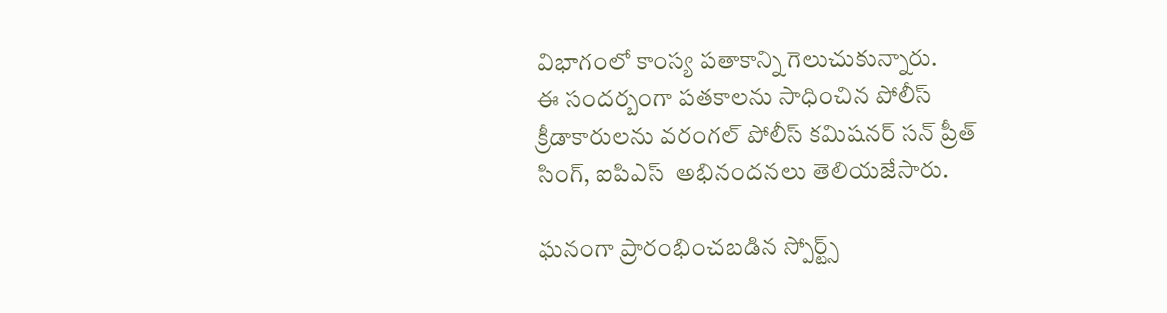విభాగంలో కాంస్య పతాకాన్ని గెలుచుకున్నారు.
ఈ సందర్బంగా పతకాలను సాధించిన పోలీస్ క్రీడాకారులను వరంగల్ పోలీస్ కమిషనర్ సన్ ప్రీత్ సింగ్, ఐపిఎస్  అభినందనలు తెలియజేసారు.

ఘనంగా ప్రారంభించబడిన స్పోర్ట్స్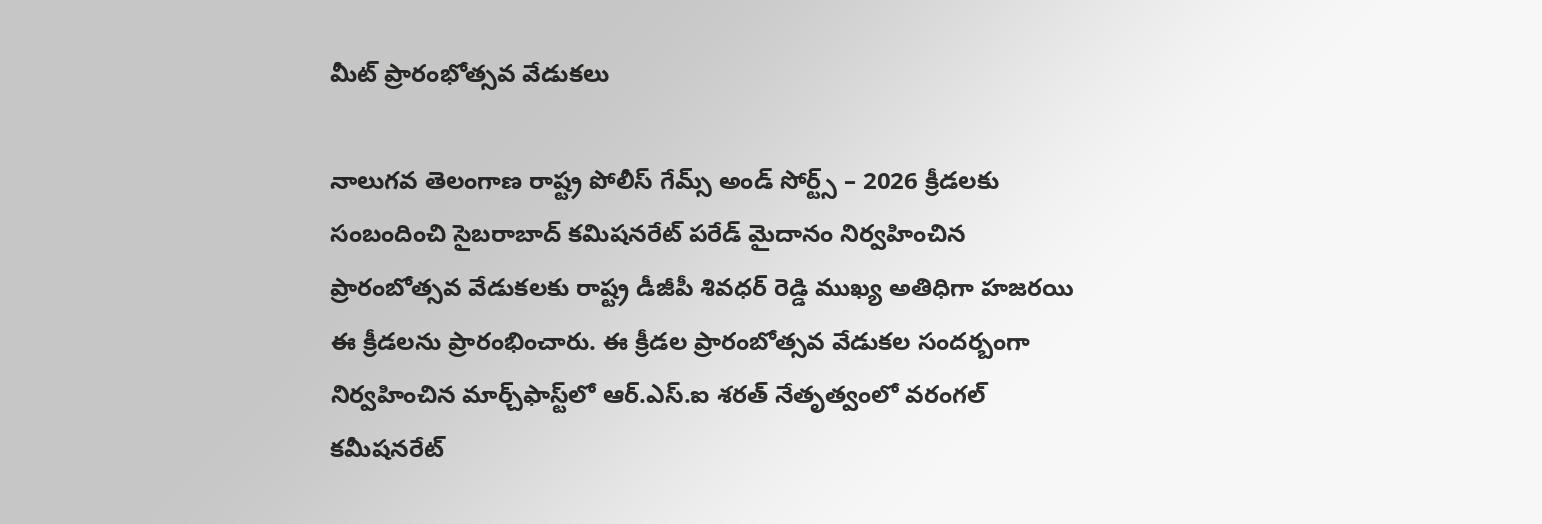మీట్ ప్రారంభోత్సవ వేడుకలు

నాలుగవ తెలంగాణ రాష్ట్ర పోలీస్ గేమ్స్ అండ్ సోర్ట్స్ – 2026 క్రీడలకు సంబందించి సైబరాబాద్ కమిషనరేట్ పరేడ్ మైదానం నిర్వహించిన ప్రారంబోత్సవ వేడుకలకు రాష్ట్ర డీజీపీ శివధర్ రెడ్డి ముఖ్య అతిధిగా హజరయి ఈ క్రీడలను ప్రారంభించారు. ఈ క్రీడల ప్రారంబోత్సవ వేడుకల సందర్బంగా నిర్వహించిన మార్చ్‌ఫాస్ట్‌లో ఆర్.ఎస్.ఐ శరత్ నేతృత్వంలో వరంగల్ కమీషనరేట్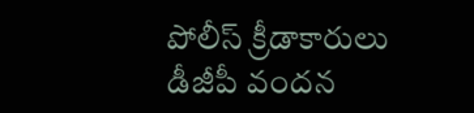పోలీస్ క్రీడాకారులు డీజీపీ వందన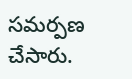సమర్పణ చేసారు.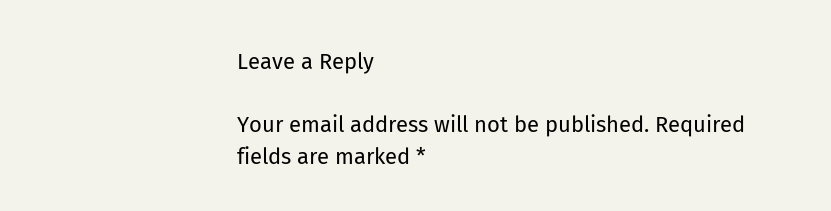Leave a Reply

Your email address will not be published. Required fields are marked *